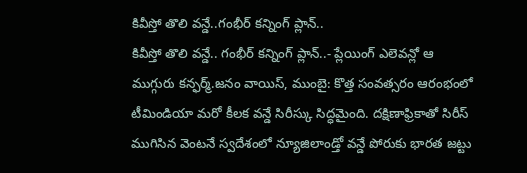కివీస్తో తొలి వన్డే..గంభీర్ కన్నింగ్ ప్లాన్..
కివీస్తో తొలి వన్డే.. గంభీర్ కన్నింగ్ ప్లాన్..- ప్లేయింగ్ ఎలెవన్లో ఆ ముగ్గురు కన్ఫర్మ్.జనం వాయిస్, ముంబై: కొత్త సంవత్సరం ఆరంభంలో టీమిండియా మరో కీలక వన్డే సిరీస్కు సిద్ధమైంది. దక్షిణాఫ్రికాతో సిరీస్ ముగిసిన వెంటనే స్వదేశంలో న్యూజిలాండ్తో వన్డే పోరుకు భారత జట్టు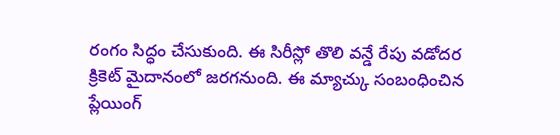రంగం సిద్ధం చేసుకుంది. ఈ సిరీస్లో తొలి వన్డే రేపు వడోదర క్రికెట్ మైదానంలో జరగనుంది. ఈ మ్యాచ్కు సంబంధించిన ప్లేయింగ్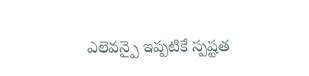ఎలెవన్పై ఇప్పటికే స్పష్టత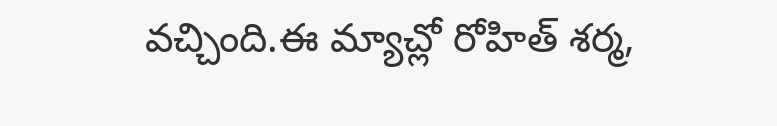వచ్చింది.ఈ మ్యాచ్లో రోహిత్ శర్మ,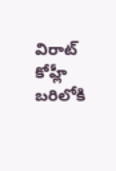విరాట్ కోహ్లీ బరిలోకి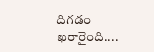దిగడం ఖరారైంది....